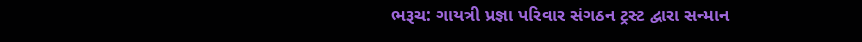ભરૂચ: ગાયત્રી પ્રજ્ઞા પરિવાર સંગઠન ટ્રસ્ટ દ્વારા સન્માન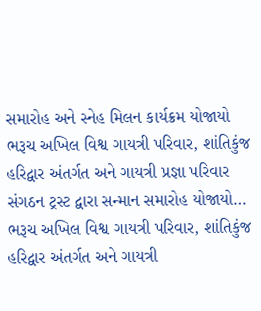સમારોહ અને સ્નેહ મિલન કાર્યક્રમ યોજાયો
ભરૂચ અખિલ વિશ્વ ગાયત્રી પરિવાર, શાંતિકુંજ હરિદ્વાર અંતર્ગત અને ગાયત્રી પ્રજ્ઞા પરિવાર સંગઠન ટ્રસ્ટ દ્વારા સન્માન સમારોહ યોજાયો…
ભરૂચ અખિલ વિશ્વ ગાયત્રી પરિવાર, શાંતિકુંજ હરિદ્વાર અંતર્ગત અને ગાયત્રી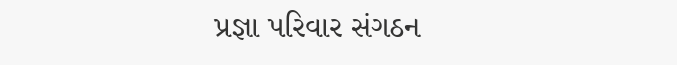પ્રજ્ઞા પરિવાર સંગઠન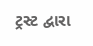ટ્રસ્ટ દ્વારા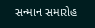સન્માન સમારોહ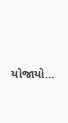યોજાયો…